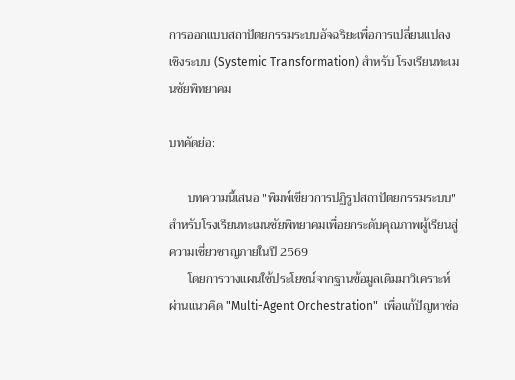การออกแบบสถาปัตยกรรมระบบอัจฉริยะเพื่อการเปลี่ยนแปลงเชิงระบบ (Systemic Transformation) สำหรับ โรงเรียนทะเมนชัยพิทยาคม

บทคัดย่อ:

      บทความนี้เสนอ "พิมพ์เขียวการปฏิรูปสถาปัตยกรรมระบบ"  สำหรับโรงเรียนทะเมนชัยพิทยาคมเพื่อยกระดับคุณภาพผู้เรียนสู่ความเชี่ยวชาญภายในปี 2569
      โดยการวางแผนใช้ประโยชน์จากฐานข้อมูลเดิมมาวิเคราะห์ผ่านแนวคิด "Multi-Agent Orchestration"  เพื่อแก้ปัญหาช่อ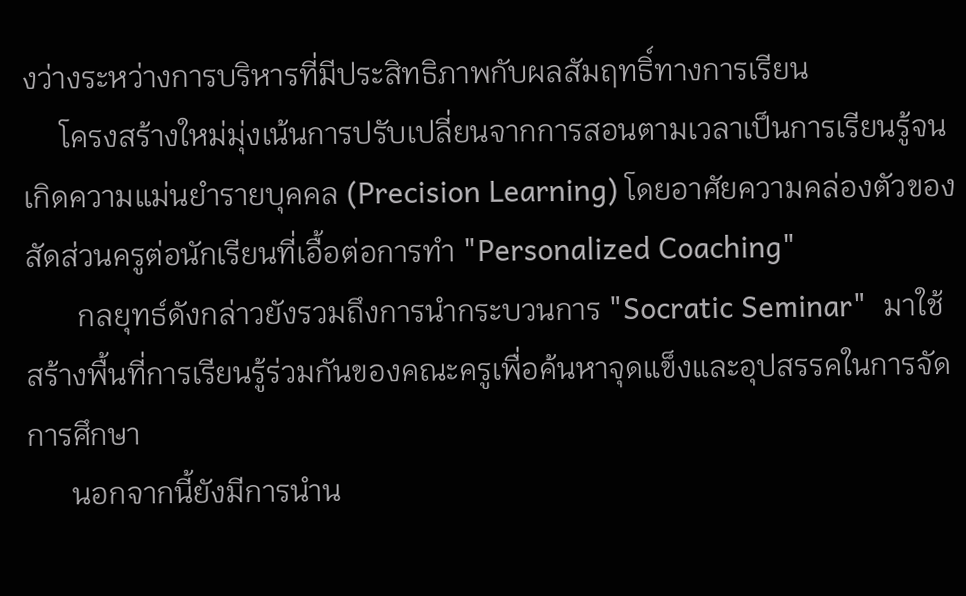งว่างระหว่างการบริหารที่มีประสิทธิภาพกับผลสัมฤทธิ์ทางการเรียน
     โครงสร้างใหม่มุ่งเน้นการปรับเปลี่ยนจากการสอนตามเวลาเป็นการเรียนรู้จนเกิดความแม่นยำรายบุคคล (Precision Learning) โดยอาศัยความคล่องตัวของสัดส่วนครูต่อนักเรียนที่เอื้อต่อการทำ "Personalized Coaching"
       กลยุทธ์ดังกล่าวยังรวมถึงการนำกระบวนการ "Socratic Seminar"  มาใช้สร้างพื้นที่การเรียนรู้ร่วมกันของคณะครูเพื่อค้นหาจุดแข็งและอุปสรรคในการจัดการศึกษา
      นอกจากนี้ยังมีการนำน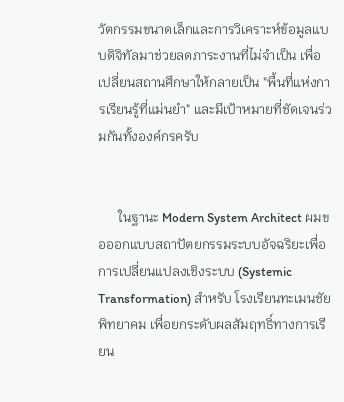วัตกรรมขนาดเล็กและการวิเคราะห์ข้อมูลแบบดิจิทัลมาช่วยลดภาระงานที่ไม่จำเป็น เพื่อเปลี่ยนสถานศึกษาให้กลายเป็น "พื้นที่แห่งการเรียนรู้ที่แม่นยำ" และมีเป้าหมายที่ชัดเจนร่วมกันทั้งองค์กรครับ


      ในฐานะ Modern System Architect ผมขอออกแบบสถาปัตยกรรมระบบอัจฉริยะเพื่อการเปลี่ยนแปลงเชิงระบบ (Systemic Transformation) สำหรับ โรงเรียนทะเมนชัยพิทยาคม เพื่อยกระดับผลสัมฤทธิ์ทางการเรียน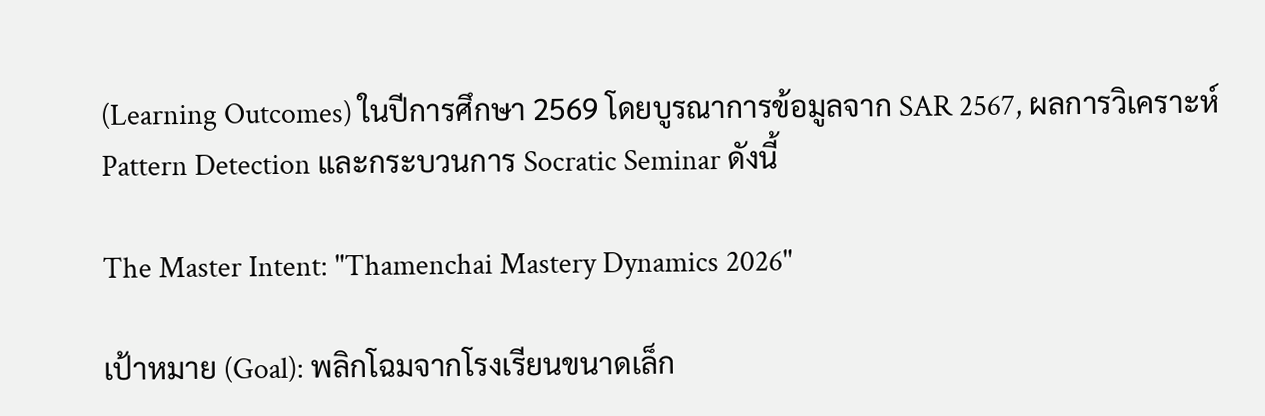(Learning Outcomes) ในปีการศึกษา 2569 โดยบูรณาการข้อมูลจาก SAR 2567, ผลการวิเคราะห์ Pattern Detection และกระบวนการ Socratic Seminar ดังนี้

The Master Intent: "Thamenchai Mastery Dynamics 2026"

เป้าหมาย (Goal): พลิกโฉมจากโรงเรียนขนาดเล็ก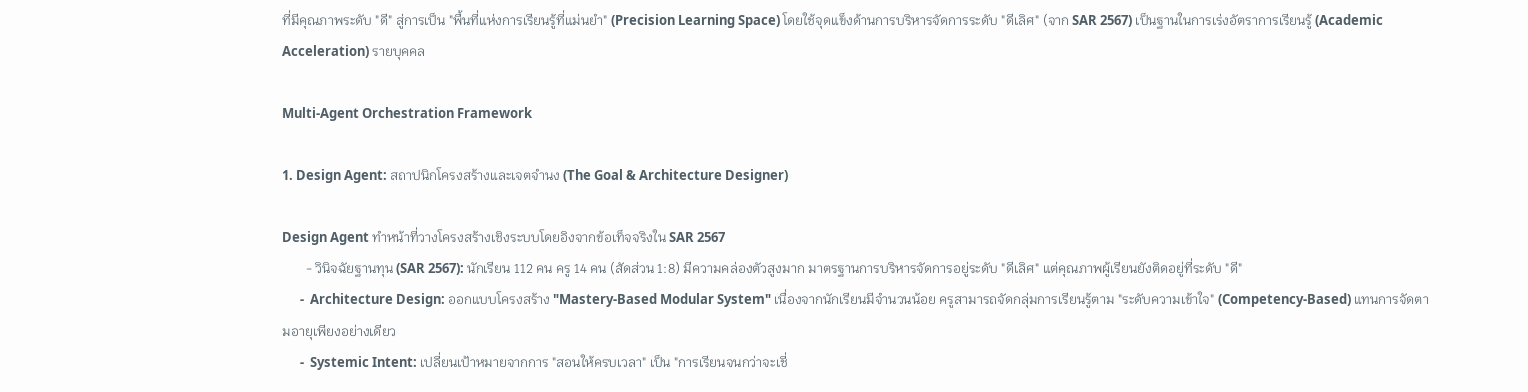ที่มีคุณภาพระดับ "ดี" สู่การเป็น "พื้นที่แห่งการเรียนรู้ที่แม่นยำ" (Precision Learning Space) โดยใช้จุดแข็งด้านการบริหารจัดการระดับ "ดีเลิศ" (จาก SAR 2567) เป็นฐานในการเร่งอัตราการเรียนรู้ (Academic Acceleration) รายบุคคล

Multi-Agent Orchestration Framework

1. Design Agent: สถาปนิกโครงสร้างและเจตจำนง (The Goal & Architecture Designer)

Design Agent ทำหน้าที่วางโครงสร้างเชิงระบบโดยอิงจากข้อเท็จจริงใน SAR 2567
       - วินิจฉัยฐานทุน (SAR 2567): นักเรียน 112 คน ครู 14 คน (สัดส่วน 1:8) มีความคล่องตัวสูงมาก มาตรฐานการบริหารจัดการอยู่ระดับ "ดีเลิศ" แต่คุณภาพผู้เรียนยังติดอยู่ที่ระดับ "ดี"
      -  Architecture Design: ออกแบบโครงสร้าง "Mastery-Based Modular System" เนื่องจากนักเรียนมีจำนวนน้อย ครูสามารถจัดกลุ่มการเรียนรู้ตาม "ระดับความเข้าใจ" (Competency-Based) แทนการจัดตามอายุเพียงอย่างเดียว
      -  Systemic Intent: เปลี่ยนเป้าหมายจากการ "สอนให้ครบเวลา" เป็น "การเรียนจนกว่าจะเชี่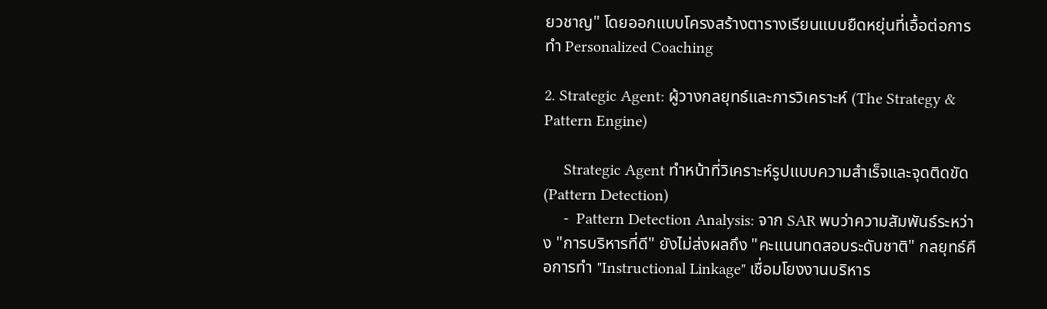ยวชาญ" โดยออกแบบโครงสร้างตารางเรียนแบบยืดหยุ่นที่เอื้อต่อการทำ Personalized Coaching

2. Strategic Agent: ผู้วางกลยุทธ์และการวิเคราะห์ (The Strategy & Pattern Engine)

     Strategic Agent ทำหน้าที่วิเคราะห์รูปแบบความสำเร็จและจุดติดขัด (Pattern Detection)
     -  Pattern Detection Analysis: จาก SAR พบว่าความสัมพันธ์ระหว่าง "การบริหารที่ดี" ยังไม่ส่งผลถึง "คะแนนทดสอบระดับชาติ" กลยุทธ์คือการทำ "Instructional Linkage" เชื่อมโยงงานบริหาร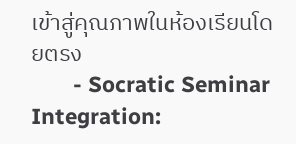เข้าสู่คุณภาพในห้องเรียนโดยตรง
       - Socratic Seminar Integration: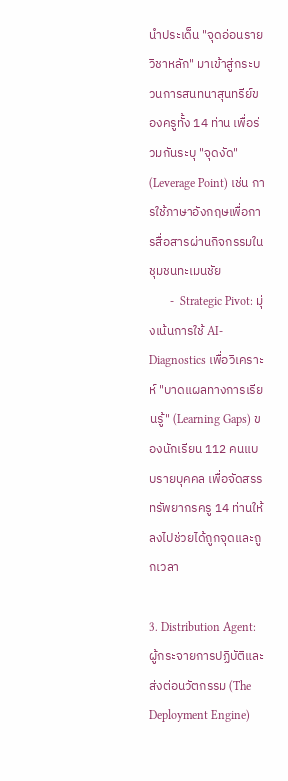นำประเด็น "จุดอ่อนรายวิชาหลัก" มาเข้าสู่กระบวนการสนทนาสุนทรีย์ของครูทั้ง 14 ท่าน เพื่อร่วมกันระบุ "จุดงัด" (Leverage Point) เช่น การใช้ภาษาอังกฤษเพื่อการสื่อสารผ่านกิจกรรมในชุมชนทะเมนชัย
       -  Strategic Pivot: มุ่งเน้นการใช้ AI-Diagnostics เพื่อวิเคราะห์ "บาดแผลทางการเรียนรู้" (Learning Gaps) ของนักเรียน 112 คนแบบรายบุคคล เพื่อจัดสรรทรัพยากรครู 14 ท่านให้ลงไปช่วยได้ถูกจุดและถูกเวลา

3. Distribution Agent: ผู้กระจายการปฏิบัติและส่งต่อนวัตกรรม (The Deployment Engine)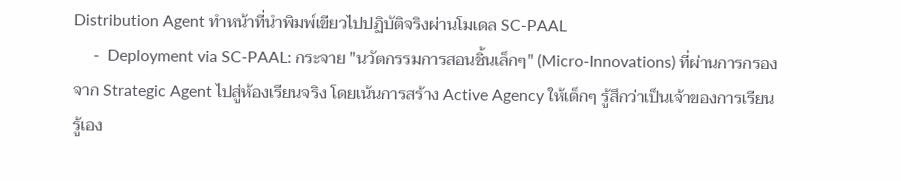Distribution Agent ทำหน้าที่นำพิมพ์เขียวไปปฏิบัติจริงผ่านโมเดล SC-PAAL
     -  Deployment via SC-PAAL: กระจาย "นวัตกรรมการสอนชิ้นเล็กๆ" (Micro-Innovations) ที่ผ่านการกรองจาก Strategic Agent ไปสู่ห้องเรียนจริง โดยเน้นการสร้าง Active Agency ให้เด็กๆ รู้สึกว่าเป็นเจ้าของการเรียนรู้เอง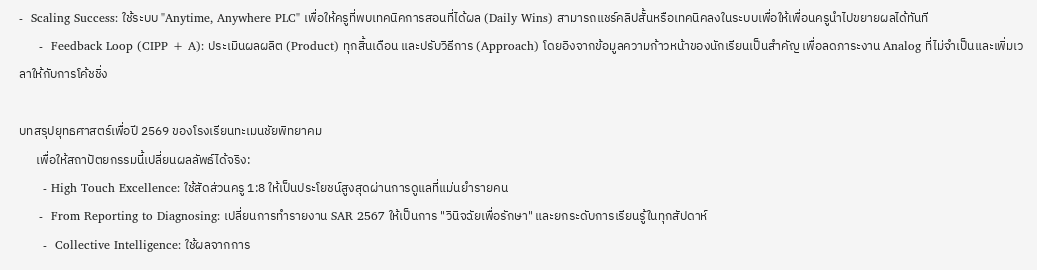-  Scaling Success: ใช้ระบบ "Anytime, Anywhere PLC" เพื่อให้ครูที่พบเทคนิคการสอนที่ได้ผล (Daily Wins) สามารถแชร์คลิปสั้นหรือเทคนิคลงในระบบเพื่อให้เพื่อนครูนำไปขยายผลได้ทันที
     -  Feedback Loop (CIPP + A): ประเมินผลผลิต (Product) ทุกสิ้นเดือน และปรับวิธีการ (Approach) โดยอิงจากข้อมูลความก้าวหน้าของนักเรียนเป็นสำคัญ เพื่อลดภาระงาน Analog ที่ไม่จำเป็นและเพิ่มเวลาให้กับการโค้ชชิ่ง

บทสรุปยุทธศาสตร์เพื่อปี 2569 ของโรงเรียนทะเมนชัยพิทยาคม
      เพื่อให้สถาปัตยกรรมนี้เปลี่ยนผลลัพธ์ได้จริง:
      - High Touch Excellence: ใช้สัดส่วนครู 1:8 ให้เป็นประโยชน์สูงสุดผ่านการดูแลที่แม่นยำรายคน
     -  From Reporting to Diagnosing: เปลี่ยนการทำรายงาน SAR 2567 ให้เป็นการ "วินิจฉัยเพื่อรักษา" และยกระดับการเรียนรู้ในทุกสัปดาห์
      -  Collective Intelligence: ใช้ผลจากการ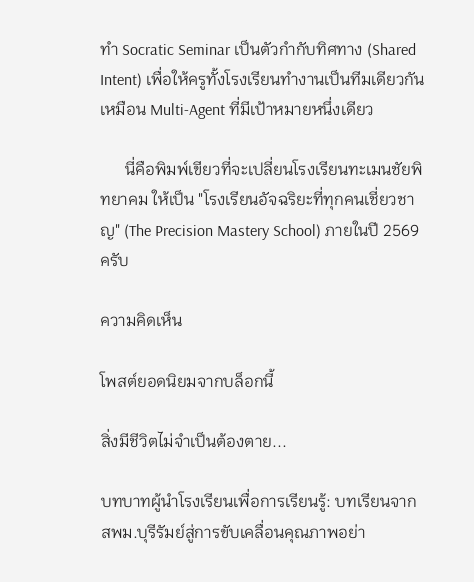ทำ Socratic Seminar เป็นตัวกำกับทิศทาง (Shared Intent) เพื่อให้ครูทั้งโรงเรียนทำงานเป็นทีมเดียวกันเหมือน Multi-Agent ที่มีเป้าหมายหนึ่งเดียว

      นี่คือพิมพ์เขียวที่จะเปลี่ยนโรงเรียนทะเมนชัยพิทยาคม ให้เป็น "โรงเรียนอัจฉริยะที่ทุกคนเชี่ยวชาญ" (The Precision Mastery School) ภายในปี 2569 ครับ

ความคิดเห็น

โพสต์ยอดนิยมจากบล็อกนี้

สิ่งมีชีวิตไม่จำเป็นต้องตาย...

บทบาทผู้นำโรงเรียนเพื่อการเรียนรู้: บทเรียนจาก สพม.บุรีรัมย์สู่การขับเคลื่อนคุณภาพอย่า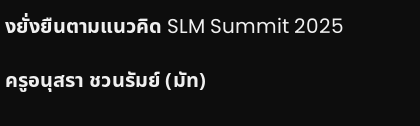งยั่งยืนตามแนวคิด SLM Summit 2025

ครูอนุสรา ชวนรัมย์ (มัท)